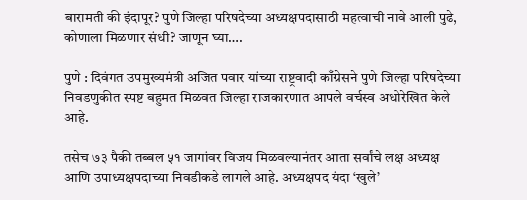बारामती की इंदापूर? पुणे जिल्हा परिषदेच्या अध्यक्षपदासाठी महत्वाची नावे आली पुढे, कोणाला मिळणार संधी? जाणून घ्या….

पुणे : दिवंगत उपमुख्यमंत्री अजित पवार यांच्या राष्ट्रवादी काँग्रेसने पुणे जिल्हा परिषदेच्या निवडणुकीत स्पष्ट बहुमत मिळवत जिल्हा राजकारणात आपले वर्चस्व अधोरेखित केले आहे.

तसेच ७३ पैकी तब्बल ५१ जागांवर विजय मिळवल्यानंतर आता सर्वांचे लक्ष अध्यक्ष आणि उपाध्यक्षपदाच्या निवडीकडे लागले आहे. अध्यक्षपद यंदा ‘खुले’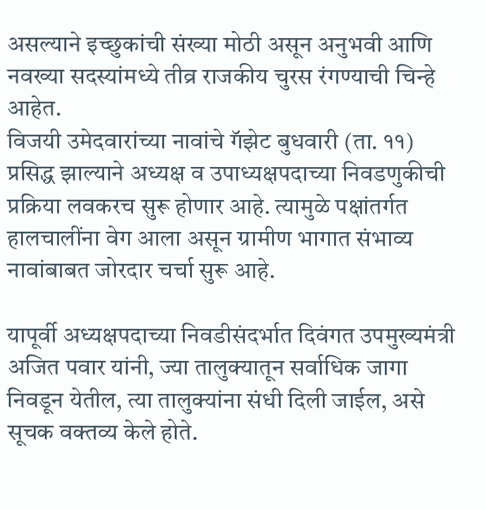असल्याने इच्छुकांची संख्या मोठी असून अनुभवी आणि नवख्या सदस्यांमध्ये तीव्र राजकीय चुरस रंगण्याची चिन्हे आहेत.
विजयी उमेदवारांच्या नावांचे गॅझेट बुधवारी (ता. ११) प्रसिद्ध झाल्याने अध्यक्ष व उपाध्यक्षपदाच्या निवडणुकीची प्रक्रिया लवकरच सुरू होणार आहे. त्यामुळे पक्षांतर्गत हालचालींना वेग आला असून ग्रामीण भागात संभाव्य नावांबाबत जोरदार चर्चा सुरू आहे.

यापूर्वी अध्यक्षपदाच्या निवडीसंदर्भात दिवंगत उपमुख्यमंत्री अजित पवार यांनी, ज्या तालुक्यातून सर्वाधिक जागा निवडून येतील, त्या तालुक्यांना संधी दिली जाईल, असे सूचक वक्तव्य केले होते.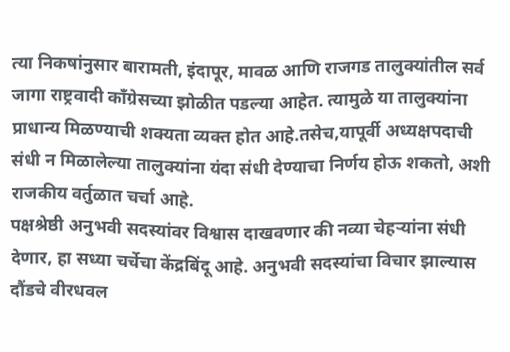त्या निकषांनुसार बारामती, इंदापूर, मावळ आणि राजगड तालुक्यांतील सर्व जागा राष्ट्रवादी काँग्रेसच्या झोळीत पडल्या आहेत. त्यामुळे या तालुक्यांना प्राधान्य मिळण्याची शक्यता व्यक्त होत आहे.तसेच,यापूर्वी अध्यक्षपदाची संधी न मिळालेल्या तालुक्यांना यंदा संधी देण्याचा निर्णय होऊ शकतो, अशी राजकीय वर्तुळात चर्चा आहे.
पक्षश्रेष्ठी अनुभवी सदस्यांवर विश्वास दाखवणार की नव्या चेहऱ्यांना संधी देणार, हा सध्या चर्चेचा केंद्रबिंदू आहे. अनुभवी सदस्यांचा विचार झाल्यास दौंडचे वीरधवल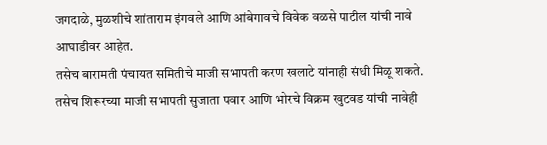जगदाळे, मुळशीचे शांताराम इंगवले आणि आंबेगावचे विवेक वळसे पाटील यांची नावे आघाडीवर आहेत.
तसेच बारामती पंचायत समितीचे माजी सभापती करण खलाटे यांनाही संधी मिळू शकते. तसेच शिरूरच्या माजी सभापती सुजाता पवार आणि भोरचे विक्रम खुटवड यांची नावेही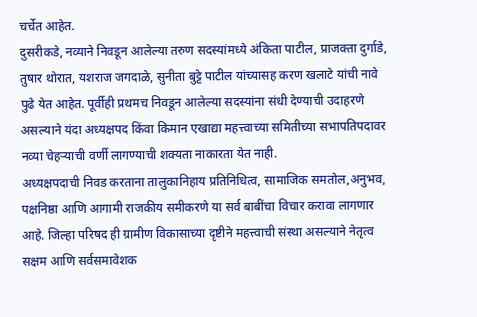चर्चेत आहेत.
दुसरीकडे, नव्याने निवडून आलेल्या तरुण सदस्यांमध्ये अंकिता पाटील, प्राजक्ता दुर्गाडे, तुषार थोरात, यशराज जगदाळे, सुनीता बुट्टे पाटील यांच्यासह करण खलाटे यांची नावे पुढे येत आहेत. पूर्वीही प्रथमच निवडून आलेल्या सदस्यांना संधी देण्याची उदाहरणे असल्याने यंदा अध्यक्षपद किंवा किमान एखाद्या महत्त्वाच्या समितीच्या सभापतिपदावर नव्या चेहऱ्याची वर्णी लागण्याची शक्यता नाकारता येत नाही.
अध्यक्षपदाची निवड करताना तालुकानिहाय प्रतिनिधित्व, सामाजिक समतोल,अनुभव, पक्षनिष्ठा आणि आगामी राजकीय समीकरणे या सर्व बाबींचा विचार करावा लागणार आहे. जिल्हा परिषद ही ग्रामीण विकासाच्या दृष्टीने महत्त्वाची संस्था असल्याने नेतृत्व सक्षम आणि सर्वसमावेशक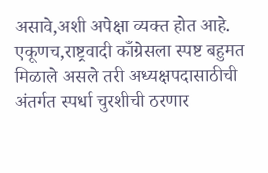असावे,अशी अपेक्षा व्यक्त होत आहे. एकूणच,राष्ट्रवादी काँग्रेसला स्पष्ट बहुमत मिळाले असले तरी अध्यक्षपदासाठीची अंतर्गत स्पर्धा चुरशीची ठरणार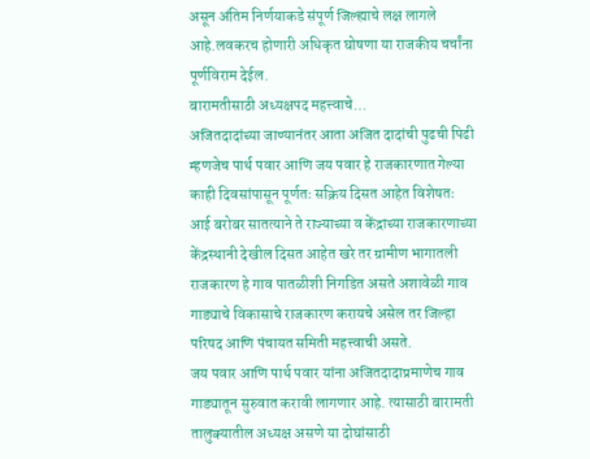असून अंतिम निर्णयाकडे संपूर्ण जिल्ह्याचे लक्ष लागले आहे.लवकरच होणारी अधिकृत घोषणा या राजकीय चर्चांना पूर्णविराम देईल.
बारामतीसाठी अध्यक्षपद महत्त्वाचे…
अजितदादांच्या जाण्यानंतर आता अजित दादांची पुढची पिढी म्हणजेच पार्थ पवार आणि जय पवार हे राजकारणात गेल्या काही दिवसांपासून पूर्णतः सक्रिय दिसत आहेत विशेषतः आई बरोबर सातत्याने ते राज्याच्या व केंद्राच्या राजकारणाच्या केंद्रस्थानी देखील दिसत आहेत खरे तर ग्रामीण भागातली राजकारण हे गाव पातळीशी निगडित असते अशावेळी गाव गाड्याचे विकासाचे राजकारण करायचे असेल तर जिल्हा परिषद आणि पंचायत समिती महत्त्वाची असते.
जय पवार आणि पार्थ पवार यांना अजितदादाप्रमाणेच गाव गाड्यातून सुरुवात करावी लागणार आहे. त्यासाठी बारामती तालुक्यातील अध्यक्ष असणे या दोघांसाठी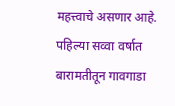महत्त्वाचे असणार आहे. पहिल्या सव्वा वर्षात बारामतीतून गावगाडा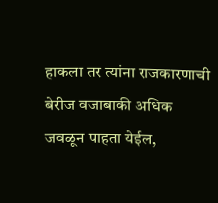हाकला तर त्यांना राजकारणाची बेरीज वजाबाकी अधिक जवळून पाहता येईल,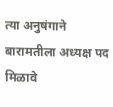त्या अनुषंगाने बारामतीला अध्यक्ष पद मिळावे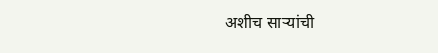अशीच साऱ्यांची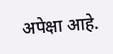अपेक्षा आहे.